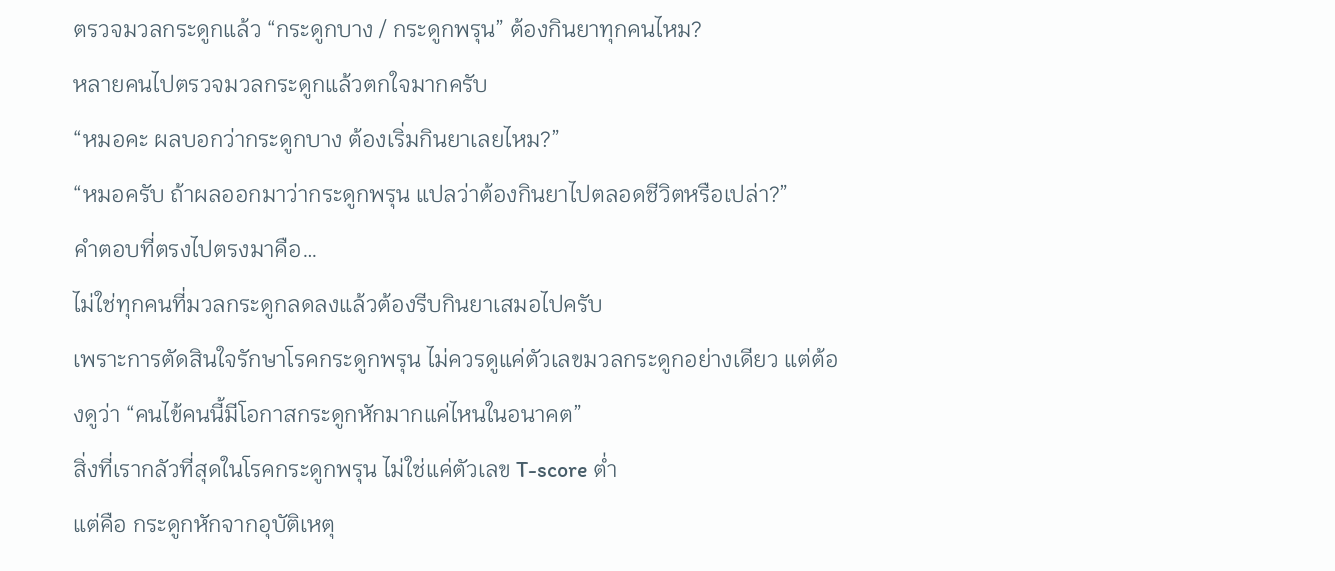ตรวจมวลกระดูกแล้ว “กระดูกบาง / กระดูกพรุน” ต้องกินยาทุกคนไหม?
หลายคนไปตรวจมวลกระดูกแล้วตกใจมากครับ
“หมอคะ ผลบอกว่ากระดูกบาง ต้องเริ่มกินยาเลยไหม?”
“หมอครับ ถ้าผลออกมาว่ากระดูกพรุน แปลว่าต้องกินยาไปตลอดชีวิตหรือเปล่า?”
คำตอบที่ตรงไปตรงมาคือ…
ไม่ใช่ทุกคนที่มวลกระดูกลดลงแล้วต้องรีบกินยาเสมอไปครับ
เพราะการตัดสินใจรักษาโรคกระดูกพรุน ไม่ควรดูแค่ตัวเลขมวลกระดูกอย่างเดียว แต่ต้องดูว่า “คนไข้คนนี้มีโอกาสกระดูกหักมากแค่ไหนในอนาคต”
สิ่งที่เรากลัวที่สุดในโรคกระดูกพรุน ไม่ใช่แค่ตัวเลข T-score ต่ำ
แต่คือ กระดูกหักจากอุบัติเหตุ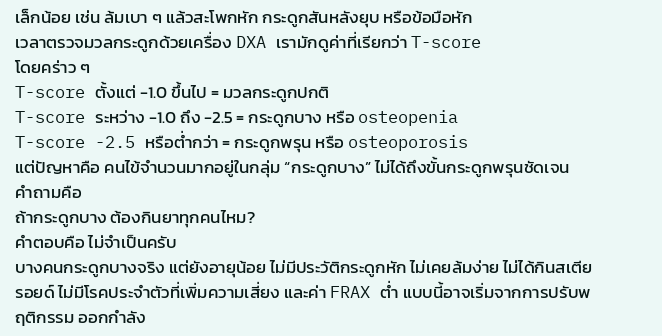เล็กน้อย เช่น ล้มเบา ๆ แล้วสะโพกหัก กระดูกสันหลังยุบ หรือข้อมือหัก
เวลาตรวจมวลกระดูกด้วยเครื่อง DXA เรามักดูค่าที่เรียกว่า T-score
โดยคร่าว ๆ
T-score ตั้งแต่ -1.0 ขึ้นไป = มวลกระดูกปกติ
T-score ระหว่าง -1.0 ถึง -2.5 = กระดูกบาง หรือ osteopenia
T-score -2.5 หรือต่ำกว่า = กระดูกพรุน หรือ osteoporosis
แต่ปัญหาคือ คนไข้จำนวนมากอยู่ในกลุ่ม “กระดูกบาง” ไม่ได้ถึงขั้นกระดูกพรุนชัดเจน
คำถามคือ
ถ้ากระดูกบาง ต้องกินยาทุกคนไหม?
คำตอบคือ ไม่จำเป็นครับ
บางคนกระดูกบางจริง แต่ยังอายุน้อย ไม่มีประวัติกระดูกหัก ไม่เคยล้มง่าย ไม่ได้กินสเตียรอยด์ ไม่มีโรคประจำตัวที่เพิ่มความเสี่ยง และค่า FRAX ต่ำ แบบนี้อาจเริ่มจากการปรับพฤติกรรม ออกกำลัง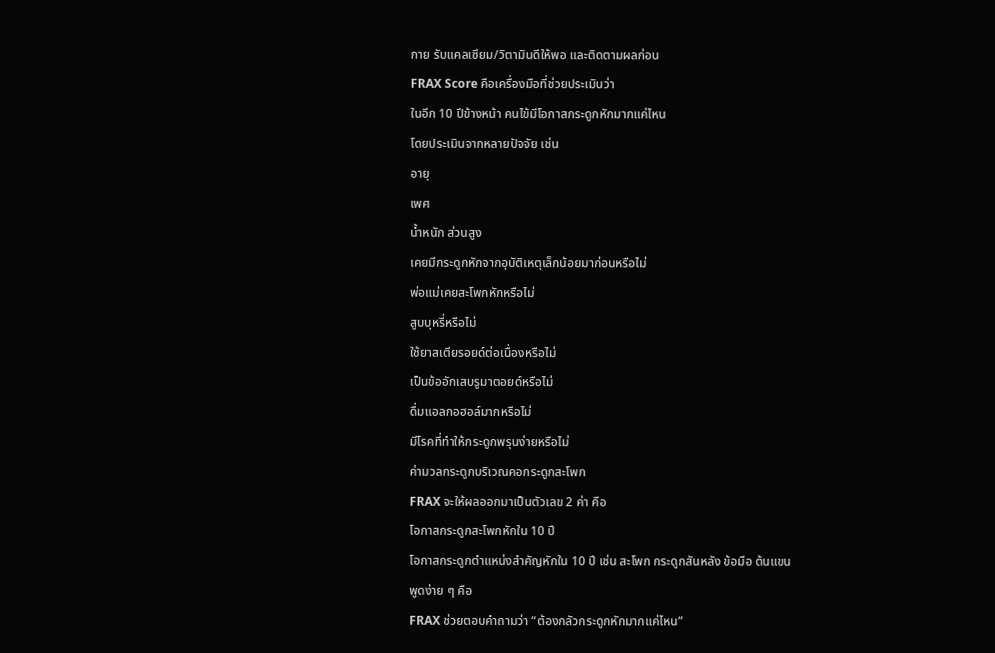กาย รับแคลเซียม/วิตามินดีให้พอ และติดตามผลก่อน
FRAX Score คือเครื่องมือที่ช่วยประเมินว่า
ในอีก 10 ปีข้างหน้า คนไข้มีโอกาสกระดูกหักมากแค่ไหน
โดยประเมินจากหลายปัจจัย เช่น
อายุ
เพศ
น้ำหนัก ส่วนสูง
เคยมีกระดูกหักจากอุบัติเหตุเล็กน้อยมาก่อนหรือไม่
พ่อแม่เคยสะโพกหักหรือไม่
สูบบุหรี่หรือไม่
ใช้ยาสเตียรอยด์ต่อเนื่องหรือไม่
เป็นข้ออักเสบรูมาตอยด์หรือไม่
ดื่มแอลกอฮอล์มากหรือไม่
มีโรคที่ทำให้กระดูกพรุนง่ายหรือไม่
ค่ามวลกระดูกบริเวณคอกระดูกสะโพก
FRAX จะให้ผลออกมาเป็นตัวเลข 2 ค่า คือ
โอกาสกระดูกสะโพกหักใน 10 ปี
โอกาสกระดูกตำแหน่งสำคัญหักใน 10 ปี เช่น สะโพก กระดูกสันหลัง ข้อมือ ต้นแขน
พูดง่าย ๆ คือ
FRAX ช่วยตอบคำถามว่า “ต้องกลัวกระดูกหักมากแค่ไหน”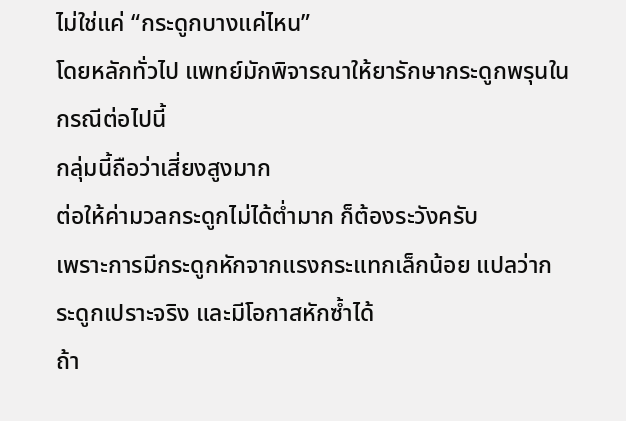ไม่ใช่แค่ “กระดูกบางแค่ไหน”
โดยหลักทั่วไป แพทย์มักพิจารณาให้ยารักษากระดูกพรุนในกรณีต่อไปนี้
กลุ่มนี้ถือว่าเสี่ยงสูงมาก
ต่อให้ค่ามวลกระดูกไม่ได้ต่ำมาก ก็ต้องระวังครับ
เพราะการมีกระดูกหักจากแรงกระแทกเล็กน้อย แปลว่ากระดูกเปราะจริง และมีโอกาสหักซ้ำได้
ถ้า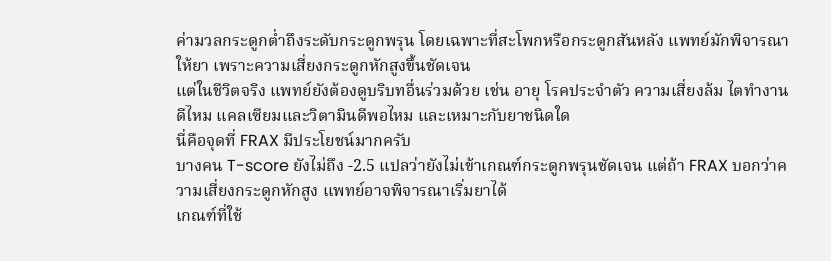ค่ามวลกระดูกต่ำถึงระดับกระดูกพรุน โดยเฉพาะที่สะโพกหรือกระดูกสันหลัง แพทย์มักพิจารณาให้ยา เพราะความเสี่ยงกระดูกหักสูงขึ้นชัดเจน
แต่ในชีวิตจริง แพทย์ยังต้องดูบริบทอื่นร่วมด้วย เช่น อายุ โรคประจำตัว ความเสี่ยงล้ม ไตทำงานดีไหม แคลเซียมและวิตามินดีพอไหม และเหมาะกับยาชนิดใด
นี่คือจุดที่ FRAX มีประโยชน์มากครับ
บางคน T-score ยังไม่ถึง -2.5 แปลว่ายังไม่เข้าเกณฑ์กระดูกพรุนชัดเจน แต่ถ้า FRAX บอกว่าความเสี่ยงกระดูกหักสูง แพทย์อาจพิจารณาเริ่มยาได้
เกณฑ์ที่ใช้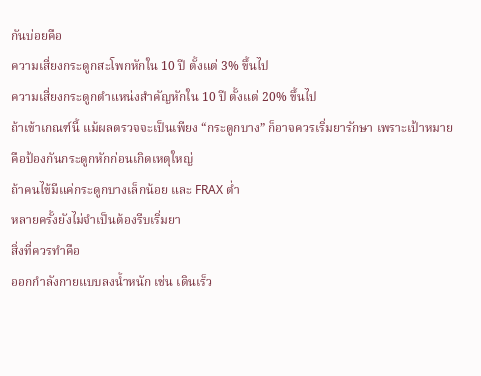กันบ่อยคือ
ความเสี่ยงกระดูกสะโพกหักใน 10 ปี ตั้งแต่ 3% ขึ้นไป
ความเสี่ยงกระดูกตำแหน่งสำคัญหักใน 10 ปี ตั้งแต่ 20% ขึ้นไป
ถ้าเข้าเกณฑ์นี้ แม้ผลตรวจจะเป็นเพียง “กระดูกบาง” ก็อาจควรเริ่มยารักษา เพราะเป้าหมายคือป้องกันกระดูกหักก่อนเกิดเหตุใหญ่
ถ้าคนไข้มีแค่กระดูกบางเล็กน้อย และ FRAX ต่ำ
หลายครั้งยังไม่จำเป็นต้องรีบเริ่มยา
สิ่งที่ควรทำคือ
ออกกำลังกายแบบลงน้ำหนัก เช่น เดินเร็ว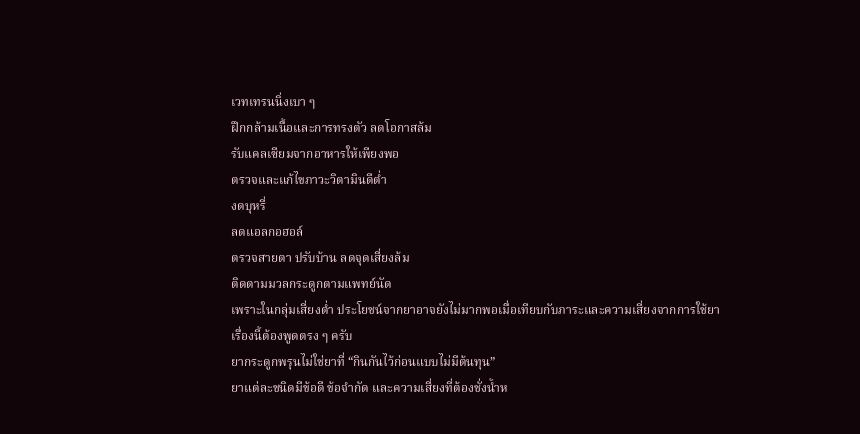เวทเทรนนิ่งเบา ๆ
ฝึกกล้ามเนื้อและการทรงตัว ลดโอกาสล้ม
รับแคลเซียมจากอาหารให้เพียงพอ
ตรวจและแก้ไขภาวะวิตามินดีต่ำ
งดบุหรี่
ลดแอลกอฮอล์
ตรวจสายตา ปรับบ้าน ลดจุดเสี่ยงล้ม
ติดตามมวลกระดูกตามแพทย์นัด
เพราะในกลุ่มเสี่ยงต่ำ ประโยชน์จากยาอาจยังไม่มากพอเมื่อเทียบกับภาระและความเสี่ยงจากการใช้ยา
เรื่องนี้ต้องพูดตรง ๆ ครับ
ยากระดูกพรุนไม่ใช่ยาที่ “กินกันไว้ก่อนแบบไม่มีต้นทุน”
ยาแต่ละชนิดมีข้อดี ข้อจำกัด และความเสี่ยงที่ต้องชั่งน้ำห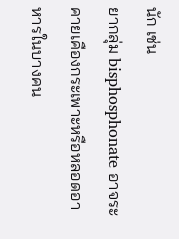นัก เช่น
ยากลุ่ม bisphosphonate อาจระคายเคืองกระเพาะหรือหลอดอาหารในบางคน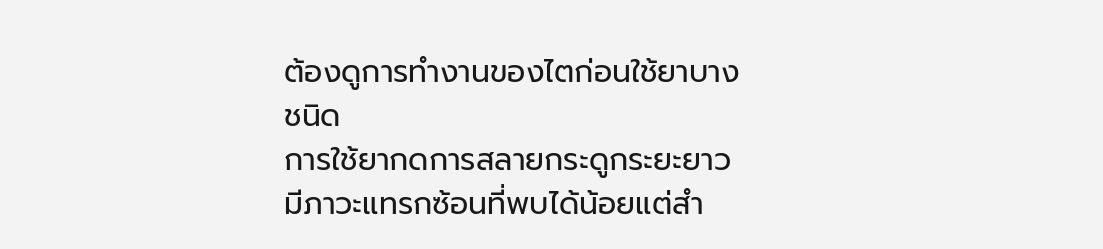ต้องดูการทำงานของไตก่อนใช้ยาบางชนิด
การใช้ยากดการสลายกระดูกระยะยาว มีภาวะแทรกซ้อนที่พบได้น้อยแต่สำ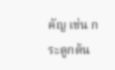คัญ เช่น กระดูกต้น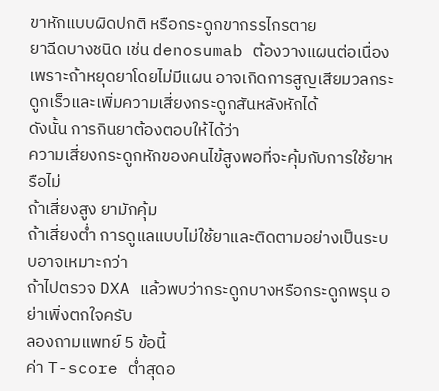ขาหักแบบผิดปกติ หรือกระดูกขากรรไกรตาย
ยาฉีดบางชนิด เช่น denosumab ต้องวางแผนต่อเนื่อง เพราะถ้าหยุดยาโดยไม่มีแผน อาจเกิดการสูญเสียมวลกระดูกเร็วและเพิ่มความเสี่ยงกระดูกสันหลังหักได้
ดังนั้น การกินยาต้องตอบให้ได้ว่า
ความเสี่ยงกระดูกหักของคนไข้สูงพอที่จะคุ้มกับการใช้ยาหรือไม่
ถ้าเสี่ยงสูง ยามักคุ้ม
ถ้าเสี่ยงต่ำ การดูแลแบบไม่ใช้ยาและติดตามอย่างเป็นระบบอาจเหมาะกว่า
ถ้าไปตรวจ DXA แล้วพบว่ากระดูกบางหรือกระดูกพรุน อย่าเพิ่งตกใจครับ
ลองถามแพทย์ 5 ข้อนี้
ค่า T-score ต่ำสุดอ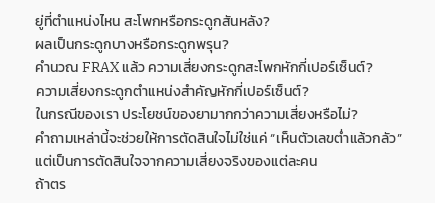ยู่ที่ตำแหน่งไหน สะโพกหรือกระดูกสันหลัง?
ผลเป็นกระดูกบางหรือกระดูกพรุน?
คำนวณ FRAX แล้ว ความเสี่ยงกระดูกสะโพกหักกี่เปอร์เซ็นต์?
ความเสี่ยงกระดูกตำแหน่งสำคัญหักกี่เปอร์เซ็นต์?
ในกรณีของเรา ประโยชน์ของยามากกว่าความเสี่ยงหรือไม่?
คำถามเหล่านี้จะช่วยให้การตัดสินใจไม่ใช่แค่ “เห็นตัวเลขต่ำแล้วกลัว”
แต่เป็นการตัดสินใจจากความเสี่ยงจริงของแต่ละคน
ถ้าตร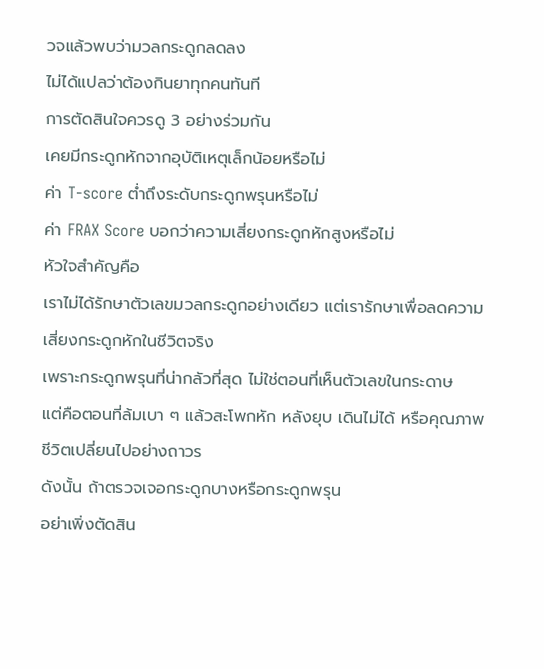วจแล้วพบว่ามวลกระดูกลดลง
ไม่ได้แปลว่าต้องกินยาทุกคนทันที
การตัดสินใจควรดู 3 อย่างร่วมกัน
เคยมีกระดูกหักจากอุบัติเหตุเล็กน้อยหรือไม่
ค่า T-score ต่ำถึงระดับกระดูกพรุนหรือไม่
ค่า FRAX Score บอกว่าความเสี่ยงกระดูกหักสูงหรือไม่
หัวใจสำคัญคือ
เราไม่ได้รักษาตัวเลขมวลกระดูกอย่างเดียว แต่เรารักษาเพื่อลดความเสี่ยงกระดูกหักในชีวิตจริง
เพราะกระดูกพรุนที่น่ากลัวที่สุด ไม่ใช่ตอนที่เห็นตัวเลขในกระดาษ
แต่คือตอนที่ล้มเบา ๆ แล้วสะโพกหัก หลังยุบ เดินไม่ได้ หรือคุณภาพชีวิตเปลี่ยนไปอย่างถาวร
ดังนั้น ถ้าตรวจเจอกระดูกบางหรือกระดูกพรุน
อย่าเพิ่งตัดสิน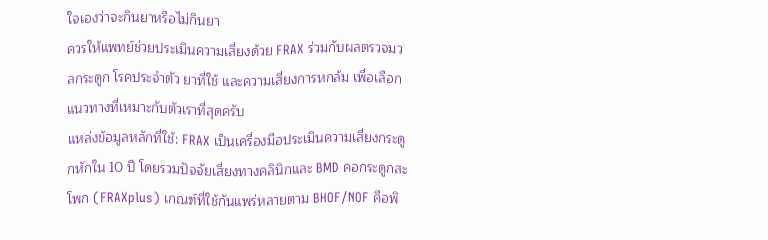ใจเองว่าจะกินยาหรือไม่กินยา
ควรให้แพทย์ช่วยประเมินความเสี่ยงด้วย FRAX ร่วมกับผลตรวจมวลกระดูก โรคประจำตัว ยาที่ใช้ และความเสี่ยงการหกล้ม เพื่อเลือกแนวทางที่เหมาะกับตัวเราที่สุดครับ
แหล่งข้อมูลหลักที่ใช้: FRAX เป็นเครื่องมือประเมินความเสี่ยงกระดูกหักใน 10 ปี โดยรวมปัจจัยเสี่ยงทางคลินิกและ BMD คอกระดูกสะโพก (FRAXplus) เกณฑ์ที่ใช้กันแพร่หลายตาม BHOF/NOF คือพิ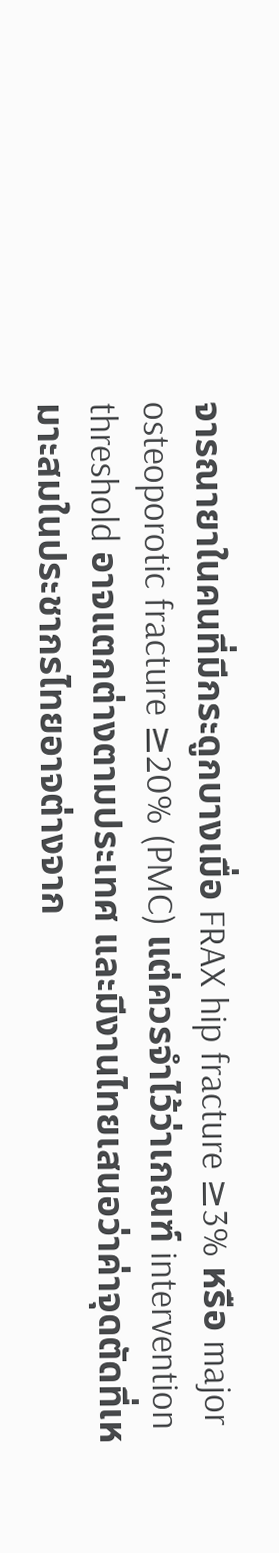จารณายาในคนที่มีกระดูกบางเมื่อ FRAX hip fracture ≥3% หรือ major osteoporotic fracture ≥20% (PMC) แต่ควรจำไว้ว่าเกณฑ์ intervention threshold อาจแตกต่างตามประเทศ และมีงานไทยเสนอว่าค่าจุดตัดที่เหมาะสมในประชากรไทยอาจต่างจาก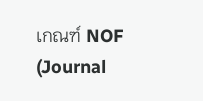เกณฑ์ NOF (Journal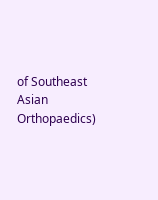of Southeast Asian Orthopaedics)